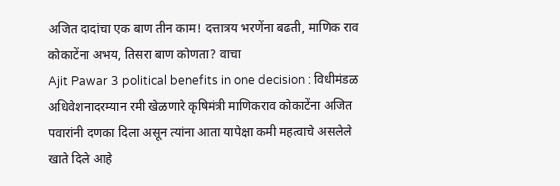अजित दादांचा एक बाण तीन काम! दत्तात्रय भरणेंना बढती, माणिक राव कोकाटेंना अभय, तिसरा बाण कोणता? वाचा
Ajit Pawar 3 political benefits in one decision : विधीमंडळ अधिवेशनादरम्यान रमी खेळणारे कृषिमंत्री माणिकराव कोकाटेंना अजित पवारांनी दणका दिला असून त्यांना आता यापेक्षा कमी महत्वाचे असलेले खाते दिले आहे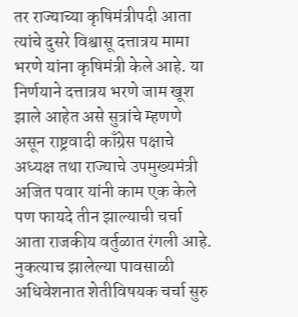तर राज्याच्या कृषिमंत्रीपदी आता त्यांचे दुसरे विश्वासू दत्तात्रय मामा भरणे यांना कृषिमंत्री केले आहे. या निर्णयाने दत्तात्रय भरणे जाम खूश झाले आहेत असे सुत्रांचे म्हणणे असून राष्ट्रवादी काँग्रेस पक्षाचे अध्यक्ष तथा राज्याचे उपमुख्यमंत्री अजित पवार यांनी काम एक केले पण फायदे तीन झाल्याची चर्चा आता राजकीय वर्तुळात रंगली आहे.
नुकत्याच झालेल्या पावसाळी अधिवेशनात शेतीविषयक चर्चा सुरु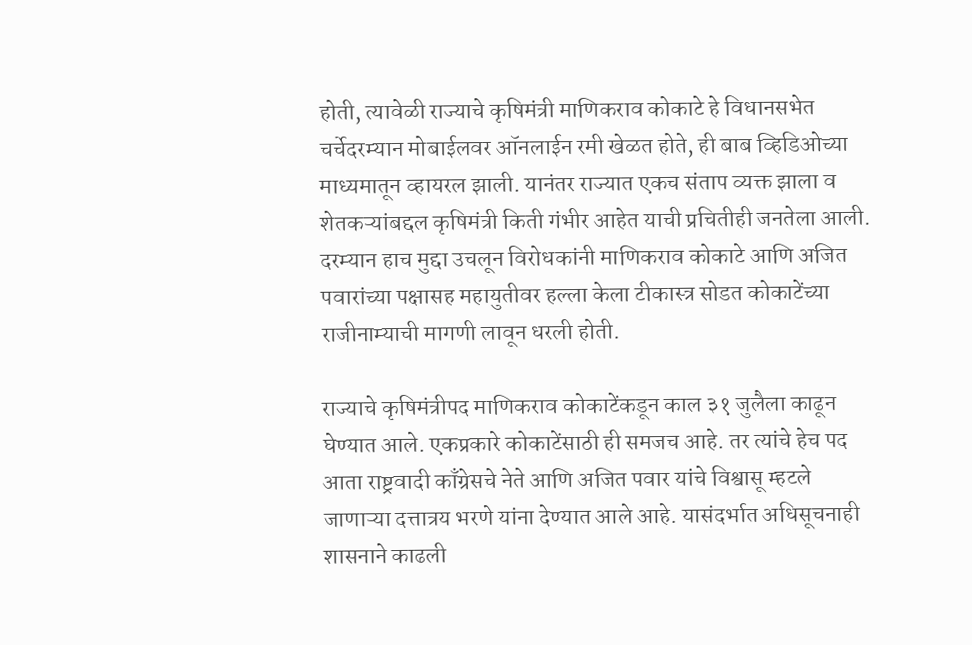होती, त्यावेळी राज्याचे कृषिमंत्री माणिकराव कोकाटे हे विधानसभेत चर्चेदरम्यान मोबाईलवर ऑनलाईन रमी खेळत होते, ही बाब व्हिडिओच्या माध्यमातून व्हायरल झाली. यानंतर राज्यात एकच संताप व्यक्त झाला व शेतकऱ्यांबद्दल कृषिमंत्री किती गंभीर आहेत याची प्रचितीही जनतेला आली. दरम्यान हाच मुद्दा उचलून विरोधकांनी माणिकराव कोकाटे आणि अजित पवारांच्या पक्षासह महायुतीवर हल्ला केला टीकास्त्र सोडत कोकाटेंच्या राजीनाम्याची मागणी लावून धरली होती.

राज्याचे कृषिमंत्रीपद माणिकराव कोकाटेंकडून काल ३१ जुलैला काढून घेण्यात आले. एकप्रकारे कोकाटेंसाठी ही समजच आहे. तर त्यांचे हेच पद आता राष्ट्रवादी काँग्रेसचे नेते आणि अजित पवार यांचे विश्वासू म्हटले जाणाऱ्या दत्तात्रय भरणे यांना देण्यात आले आहे. यासंदर्भात अधिसूचनाही शासनाने काढली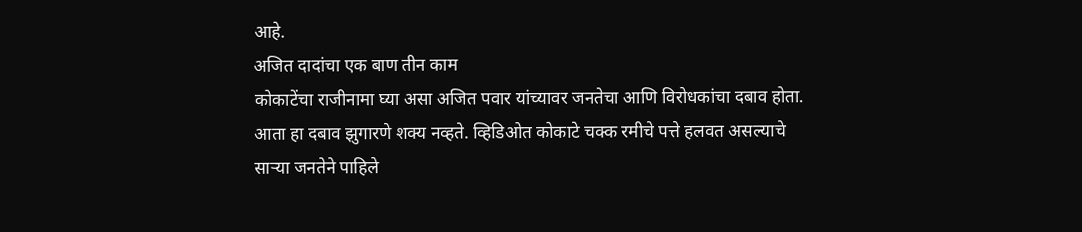आहे.
अजित दादांचा एक बाण तीन काम
कोकाटेंचा राजीनामा घ्या असा अजित पवार यांच्यावर जनतेचा आणि विरोधकांचा दबाव होता. आता हा दबाव झुगारणे शक्य नव्हते. व्हिडिओत कोकाटे चक्क रमीचे पत्ते हलवत असल्याचे साऱ्या जनतेने पाहिले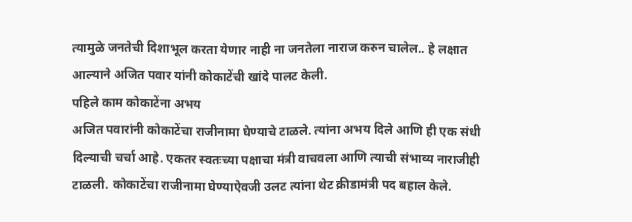त्यामुळे जनतेची दिशाभूल करता येणार नाही ना जनतेला नाराज करुन चालेल.. हे लक्षात आल्याने अजित पवार यांनी कोकाटेंची खांदे पालट केली.
पहिले काम कोकाटेंना अभय
अजित पवारांनी कोकाटेंचा राजीनामा घेण्याचे टाळले. त्यांना अभय दिले आणि ही एक संधी दिल्याची चर्चा आहे. एकतर स्वतःच्या पक्षाचा मंत्री वाचवला आणि त्याची संभाव्य नाराजीही टाळली. कोकाटेंचा राजीनामा घेण्याऐवजी उलट त्यांना थेट क्रीडामंत्री पद बहाल केले.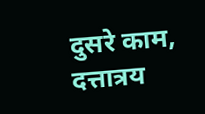दुसरे काम, दत्तात्रय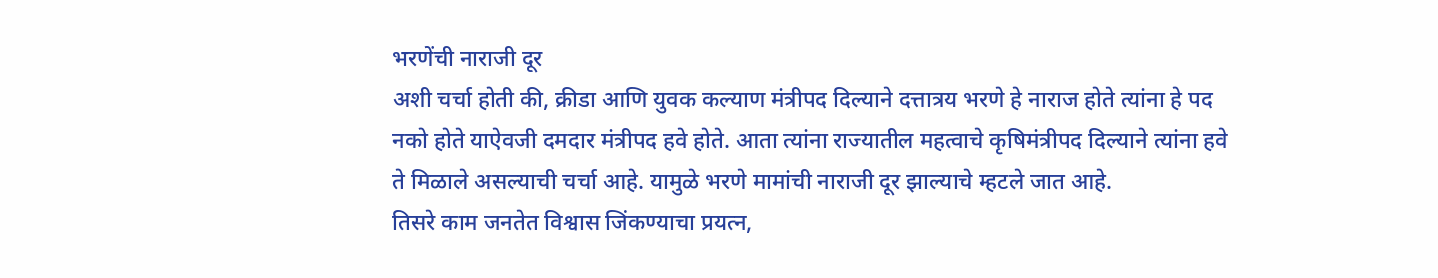भरणेंची नाराजी दूर
अशी चर्चा होती की, क्रीडा आणि युवक कल्याण मंत्रीपद दिल्याने दत्तात्रय भरणे हे नाराज होते त्यांना हे पद नको होते याऐवजी दमदार मंत्रीपद हवे होते. आता त्यांना राज्यातील महत्वाचे कृषिमंत्रीपद दिल्याने त्यांना हवे ते मिळाले असल्याची चर्चा आहे. यामुळे भरणे मामांची नाराजी दूर झाल्याचे म्हटले जात आहे.
तिसरे काम जनतेत विश्वास जिंकण्याचा प्रयत्न,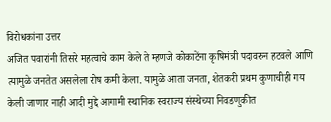विरोधकांना उत्तर
अजित पवारांनी तिसरे महत्वाचे काम केले ते म्हणजे कोकाटेंना कृषिमंत्री पदावरुन हटवले आणि त्यामुळे जनतेत असलेला रोष कमी केला. यामुळे आता जनता, शेतकरी प्रथम कुणाचीही गय केली जाणार नाही आदी मुद्दे आगामी स्थानिक स्वराज्य संस्थेच्या निवडणुकीत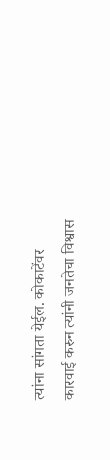त्यांना सांगता येईल. कोकाटेंवर कारवाई करुन त्यांनी जनतेचा विश्वास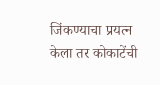जिंकण्याचा प्रयत्न केला तर कोकाटेंची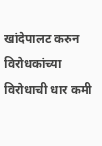खांदेपालट करुन विरोधकांच्या विरोधाची धार कमी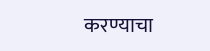करण्याचा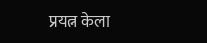प्रयत्न केला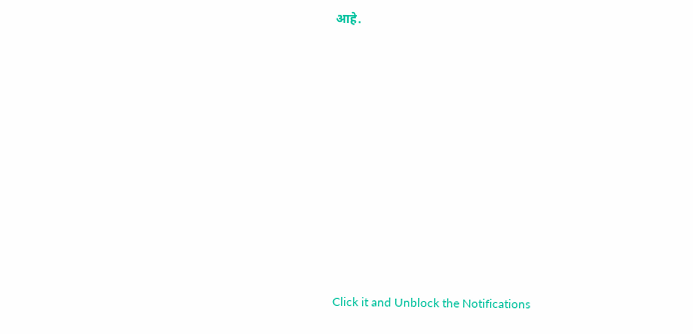आहे.












Click it and Unblock the Notifications